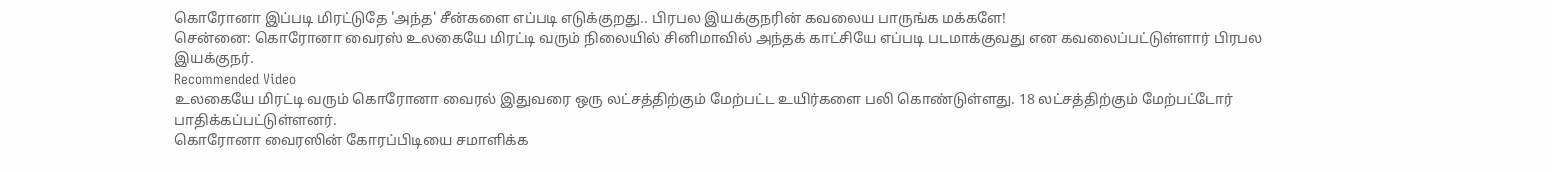கொரோனா இப்படி மிரட்டுதே 'அந்த' சீன்களை எப்படி எடுக்குறது.. பிரபல இயக்குநரின் கவலைய பாருங்க மக்களே!
சென்னை: கொரோனா வைரஸ் உலகையே மிரட்டி வரும் நிலையில் சினிமாவில் அந்தக் காட்சியே எப்படி படமாக்குவது என கவலைப்பட்டுள்ளார் பிரபல இயக்குநர்.
Recommended Video
உலகையே மிரட்டி வரும் கொரோனா வைரல் இதுவரை ஒரு லட்சத்திற்கும் மேற்பட்ட உயிர்களை பலி கொண்டுள்ளது. 18 லட்சத்திற்கும் மேற்பட்டோர் பாதிக்கப்பட்டுள்ளனர்.
கொரோனா வைரஸின் கோரப்பிடியை சமாளிக்க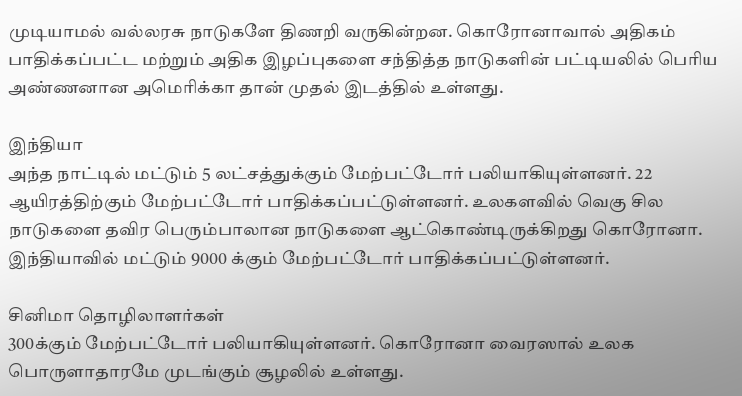முடியாமல் வல்லரசு நாடுகளே திணறி வருகின்றன. கொரோனாவால் அதிகம் பாதிக்கப்பட்ட மற்றும் அதிக இழப்புகளை சந்தித்த நாடுகளின் பட்டியலில் பெரிய அண்ணனான அமெரிக்கா தான் முதல் இடத்தில் உள்ளது.

இந்தியா
அந்த நாட்டில் மட்டும் 5 லட்சத்துக்கும் மேற்பட்டோர் பலியாகியுள்ளனர். 22 ஆயிரத்திற்கும் மேற்பட்டோர் பாதிக்கப்பட்டுள்ளனர். உலகளவில் வெகு சில நாடுகளை தவிர பெரும்பாலான நாடுகளை ஆட்கொண்டிருக்கிறது கொரோனா. இந்தியாவில் மட்டும் 9000 க்கும் மேற்பட்டோர் பாதிக்கப்பட்டுள்ளனர்.

சினிமா தொழிலாளர்கள்
300க்கும் மேற்பட்டோர் பலியாகியுள்ளனர். கொரோனா வைரஸால் உலக பொருளாதாரமே முடங்கும் சூழலில் உள்ளது.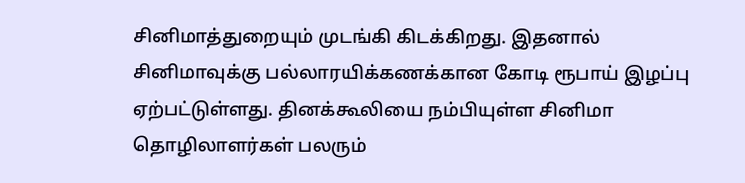சினிமாத்துறையும் முடங்கி கிடக்கிறது. இதனால் சினிமாவுக்கு பல்லாரயிக்கணக்கான கோடி ரூபாய் இழப்பு ஏற்பட்டுள்ளது. தினக்கூலியை நம்பியுள்ள சினிமா தொழிலாளர்கள் பலரும்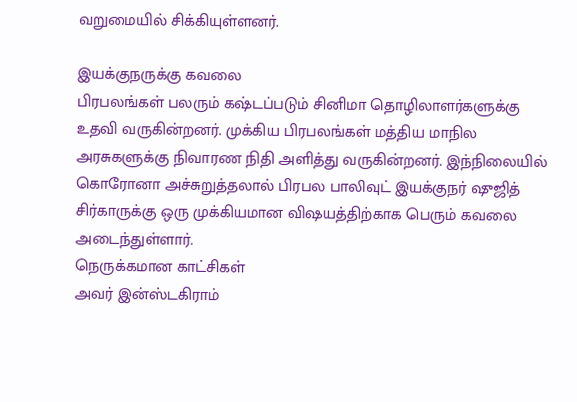வறுமையில் சிக்கியுள்ளனர்.

இயக்குநருக்கு கவலை
பிரபலங்கள் பலரும் கஷ்டப்படும் சினிமா தொழிலாளர்களுக்கு உதவி வருகின்றனர். முக்கிய பிரபலங்கள் மத்திய மாநில அரசுகளுக்கு நிவாரண நிதி அளித்து வருகின்றனர். இந்நிலையில் கொரோனா அச்சுறுத்தலால் பிரபல பாலிவுட் இயக்குநர் ஷுஜித் சிர்காருக்கு ஒரு முக்கியமான விஷயத்திற்காக பெரும் கவலை அடைந்துள்ளார்.
நெருக்கமான காட்சிகள்
அவர் இன்ஸ்டகிராம்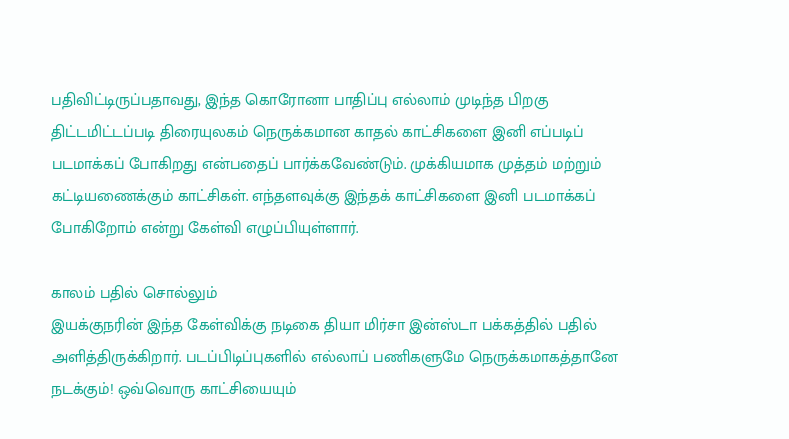பதிவிட்டிருப்பதாவது, இந்த கொரோனா பாதிப்பு எல்லாம் முடிந்த பிறகு திட்டமிட்டப்படி திரையுலகம் நெருக்கமான காதல் காட்சிகளை இனி எப்படிப் படமாக்கப் போகிறது என்பதைப் பார்க்கவேண்டும். முக்கியமாக முத்தம் மற்றும் கட்டியணைக்கும் காட்சிகள். எந்தளவுக்கு இந்தக் காட்சிகளை இனி படமாக்கப் போகிறோம் என்று கேள்வி எழுப்பியுள்ளார்.

காலம் பதில் சொல்லும்
இயக்குநரின் இந்த கேள்விக்கு நடிகை தியா மிர்சா இன்ஸ்டா பக்கத்தில் பதில் அளித்திருக்கிறார். படப்பிடிப்புகளில் எல்லாப் பணிகளுமே நெருக்கமாகத்தானே நடக்கும்! ஒவ்வொரு காட்சியையும்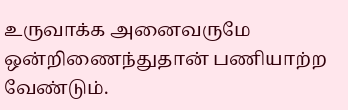உருவாக்க அனைவருமே ஒன்றிணைந்துதான் பணியாற்ற வேண்டும்.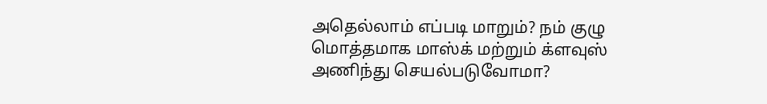அதெல்லாம் எப்படி மாறும்? நம் குழு மொத்தமாக மாஸ்க் மற்றும் க்ளவுஸ் அணிந்து செயல்படுவோமா?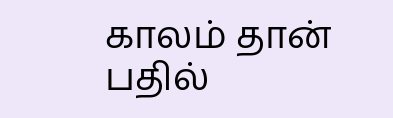காலம் தான் பதில்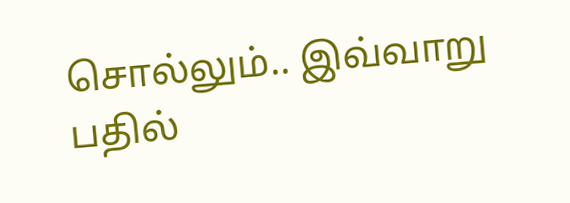சொல்லும்.. இவ்வாறு பதில்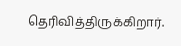தெரிவித்திருக்கிறார்.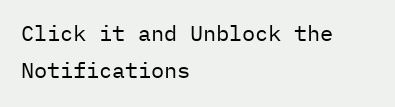Click it and Unblock the Notifications